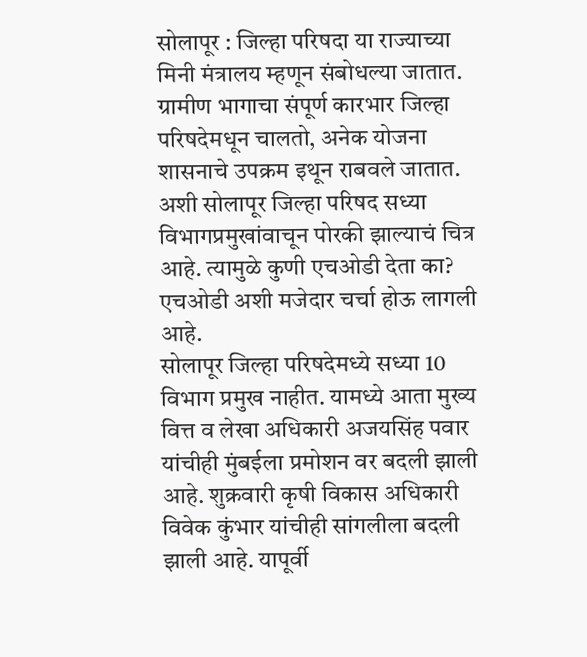सोलापूर : जिल्हा परिषदा या राज्याच्या मिनी मंत्रालय म्हणून संबोधल्या जातात. ग्रामीण भागाचा संपूर्ण कारभार जिल्हा परिषदेमधून चालतो, अनेक योजना शासनाचे उपक्रम इथून राबवले जातात. अशी सोलापूर जिल्हा परिषद सध्या विभागप्रमुखांवाचून पोरकी झाल्याचं चित्र आहे. त्यामुळे कुणी एचओडी देता का? एचओडी अशी मजेदार चर्चा होऊ लागली आहे.
सोलापूर जिल्हा परिषदेमध्ये सध्या 10 विभाग प्रमुख नाहीत. यामध्ये आता मुख्य वित्त व लेखा अधिकारी अजयसिंह पवार यांचीही मुंबईला प्रमोशन वर बदली झाली आहे. शुक्रवारी कृषी विकास अधिकारी विवेक कुंभार यांचीही सांगलीला बदली झाली आहे. यापूर्वी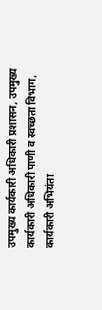उपमुख्य कार्यकारी अधिकारी प्रशासन, उपमुख्य कार्यकारी अधिकारी पाणी व स्वच्छता विभाग, कार्यकारी अभियंता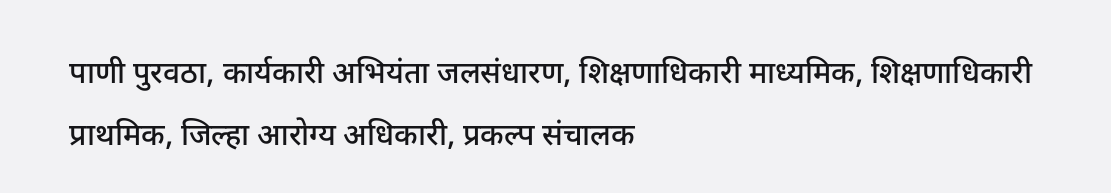पाणी पुरवठा, कार्यकारी अभियंता जलसंधारण, शिक्षणाधिकारी माध्यमिक, शिक्षणाधिकारी प्राथमिक, जिल्हा आरोग्य अधिकारी, प्रकल्प संचालक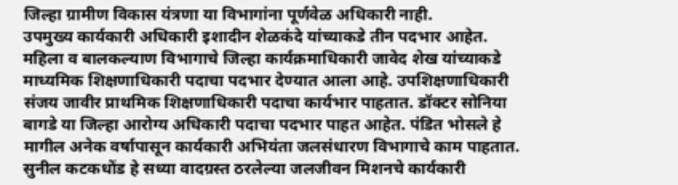जिल्हा ग्रामीण विकास यंत्रणा या विभागांना पूर्णवेळ अधिकारी नाही.
उपमुख्य कार्यकारी अधिकारी इशादीन शेळकंदे यांच्याकडे तीन पदभार आहेत. महिला व बालकल्याण विभागाचे जिल्हा कार्यक्रमाधिकारी जावेद शेख यांच्याकडे माध्यमिक शिक्षणाधिकारी पदाचा पदभार देण्यात आला आहे. उपशिक्षणाधिकारी संजय जावीर प्राथमिक शिक्षणाधिकारी पदाचा कार्यभार पाहतात. डॉक्टर सोनिया बागडे या जिल्हा आरोग्य अधिकारी पदाचा पदभार पाहत आहेत. पंडित भोसले हे मागील अनेक वर्षापासून कार्यकारी अभियंता जलसंधारण विभागाचे काम पाहतात. सुनील कटकधोंड हे सध्या वादग्रस्त ठरलेल्या जलजीवन मिशनचे कार्यकारी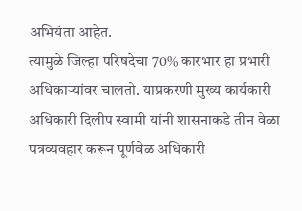अभियंता आहेत.
त्यामुळे जिल्हा परिषदेचा 70% कारभार हा प्रभारी अधिकाऱ्यांवर चालतो. याप्रकरणी मुख्य कार्यकारी अधिकारी दिलीप स्वामी यांनी शासनाकडे तीन वेळा पत्रव्यवहार करून पूर्णवेळ अधिकारी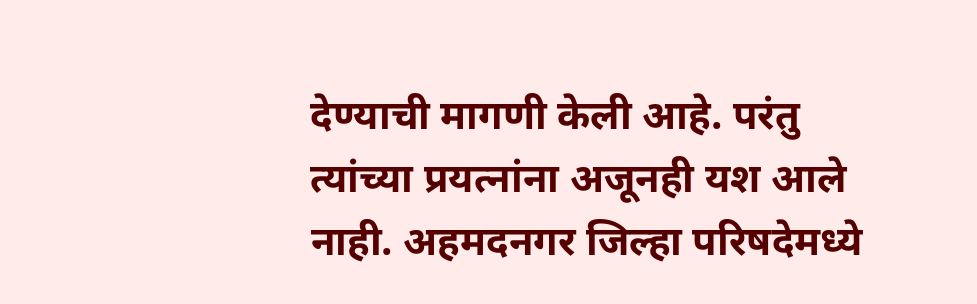देण्याची मागणी केली आहे. परंतु त्यांच्या प्रयत्नांना अजूनही यश आले नाही. अहमदनगर जिल्हा परिषदेमध्ये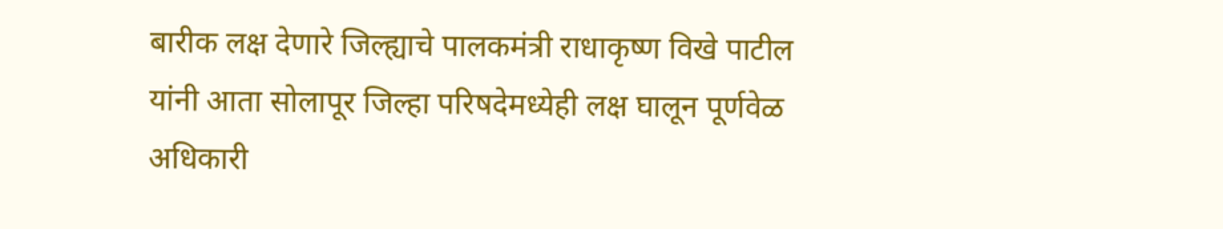बारीक लक्ष देणारे जिल्ह्याचे पालकमंत्री राधाकृष्ण विखे पाटील यांनी आता सोलापूर जिल्हा परिषदेमध्येही लक्ष घालून पूर्णवेळ अधिकारी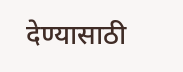देण्यासाठी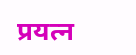प्रयत्न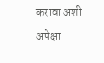करावा अशी अपेक्षा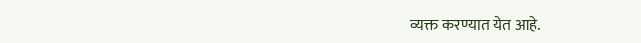व्यक्त करण्यात येत आहे.